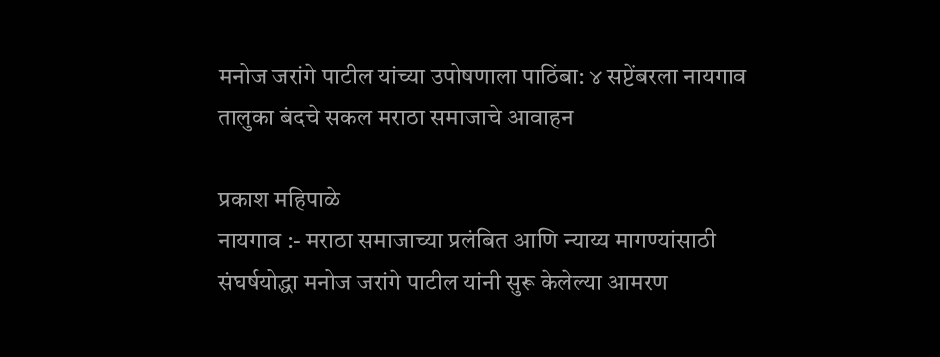मनोज जरांगे पाटील यांच्या उपोषणाला पाठिंबा: ४ सप्टेंबरला नायगाव तालुका बंदचे सकल मराठा समाजाचे आवाहन

प्रकाश महिपाळे
नायगाव :- मराठा समाजाच्या प्रलंबित आणि न्याय्य मागण्यांसाठी संघर्षयोद्धा मनोज जरांगे पाटील यांनी सुरू केलेल्या आमरण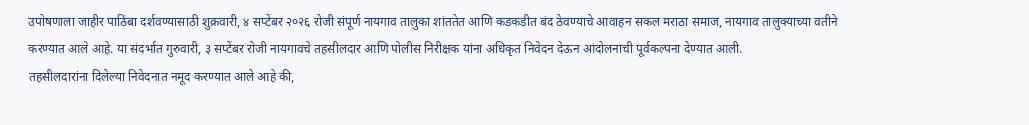उपोषणाला जाहीर पाठिंबा दर्शवण्यासाठी शुक्रवारी, ४ सप्टेंबर २०२६ रोजी संपूर्ण नायगाव तालुका शांततेत आणि कडकडीत बंद ठेवण्याचे आवाहन सकल मराठा समाज, नायगाव तालुक्याच्या वतीने करण्यात आले आहे. या संदर्भात गुरुवारी, ३ सप्टेंबर रोजी नायगावचे तहसीलदार आणि पोलीस निरीक्षक यांना अधिकृत निवेदन देऊन आंदोलनाची पूर्वकल्पना देण्यात आली.
तहसीलदारांना दिलेल्या निवेदनात नमूद करण्यात आले आहे की,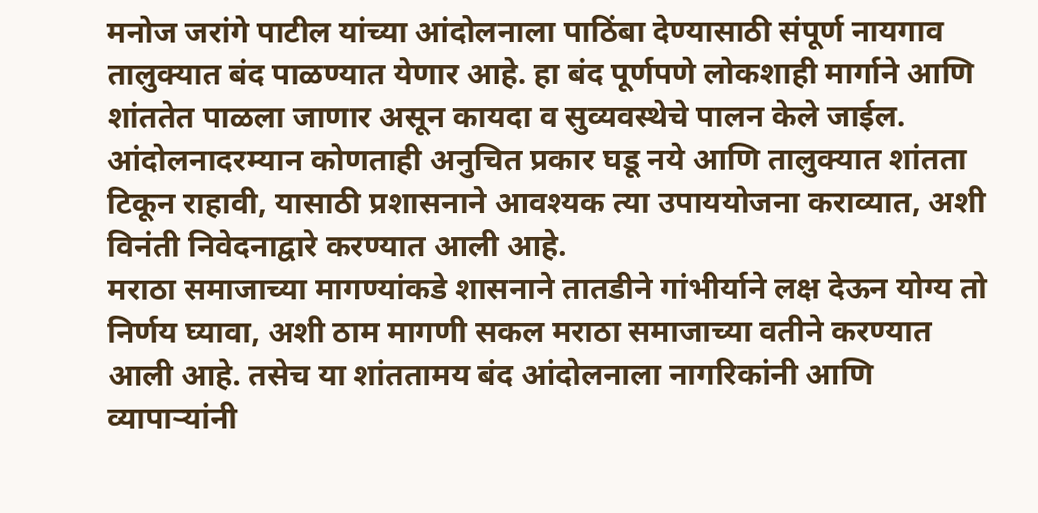मनोज जरांगे पाटील यांच्या आंदोलनाला पाठिंबा देण्यासाठी संपूर्ण नायगाव तालुक्यात बंद पाळण्यात येणार आहे. हा बंद पूर्णपणे लोकशाही मार्गाने आणि शांततेत पाळला जाणार असून कायदा व सुव्यवस्थेचे पालन केले जाईल. आंदोलनादरम्यान कोणताही अनुचित प्रकार घडू नये आणि तालुक्यात शांतता टिकून राहावी, यासाठी प्रशासनाने आवश्यक त्या उपाययोजना कराव्यात, अशी विनंती निवेदनाद्वारे करण्यात आली आहे.
मराठा समाजाच्या मागण्यांकडे शासनाने तातडीने गांभीर्याने लक्ष देऊन योग्य तो निर्णय घ्यावा, अशी ठाम मागणी सकल मराठा समाजाच्या वतीने करण्यात आली आहे. तसेच या शांततामय बंद आंदोलनाला नागरिकांनी आणि व्यापाऱ्यांनी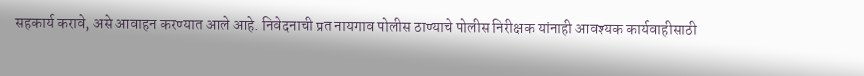सहकार्य करावे, असे आवाहन करण्यात आले आहे. निवेदनाची प्रत नायगाव पोलीस ठाण्याचे पोलीस निरीक्षक यांनाही आवश्यक कार्यवाहीसाठी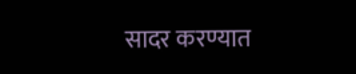सादर करण्यात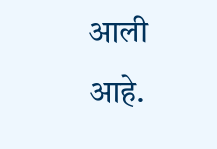आली आहे.